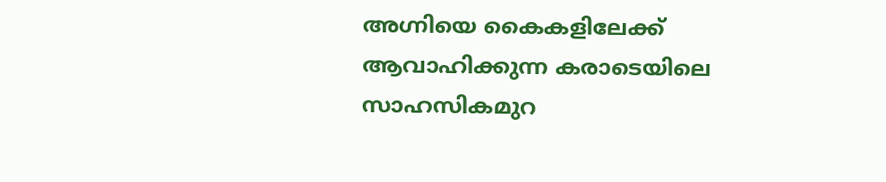അഗ്നിയെ കൈകളിലേക്ക് ആവാഹിക്കുന്ന കരാടെയിലെ സാഹസികമുറ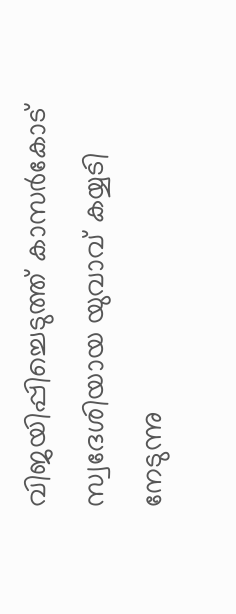വിജയിപ്പിച്ചെടുത്ത് കാസർകോട് സ്വദേശിയായ യുവാവ് കയ്യടി നേടുന്നു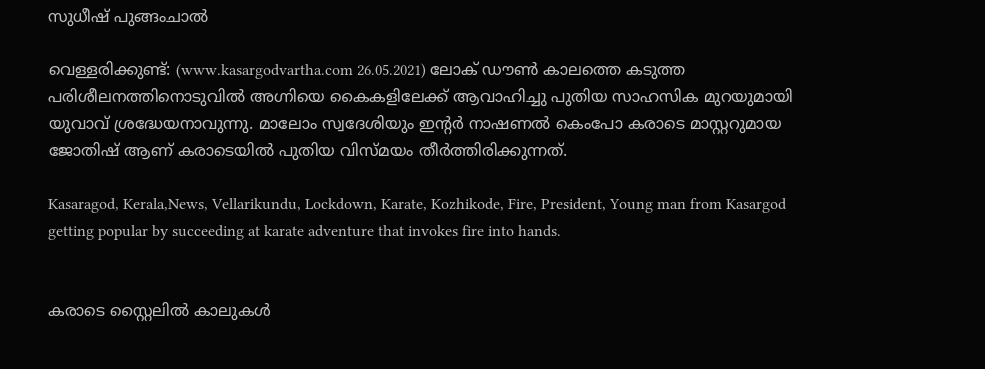സുധീഷ് പുങ്ങംചാൽ

വെള്ളരിക്കുണ്ട്: (www.kasargodvartha.com 26.05.2021) ലോക് ഡൗൺ കാലത്തെ കടുത്ത പരിശീലനത്തിനൊടുവിൽ അഗ്നിയെ കൈകളിലേക്ക് ആവാഹിച്ചു പുതിയ സാഹസിക മുറയുമായി യുവാവ് ശ്രദ്ധേയനാവുന്നു. മാലോം സ്വദേശിയും ഇന്റർ നാഷണൽ കെംപോ കരാടെ മാസ്റ്ററുമായ ജോതിഷ് ആണ് കരാടെയിൽ പുതിയ വിസ്മയം തീർത്തിരിക്കുന്നത്.

Kasaragod, Kerala,News, Vellarikundu, Lockdown, Karate, Kozhikode, Fire, President, Young man from Kasargod getting popular by succeeding at karate adventure that invokes fire into hands.


കരാടെ സ്റ്റൈലിൽ കാലുകൾ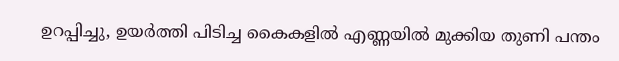ഉറപ്പിച്ചു, ഉയർത്തി പിടിച്ച കൈകളിൽ എണ്ണയിൽ മുക്കിയ തുണി പന്തം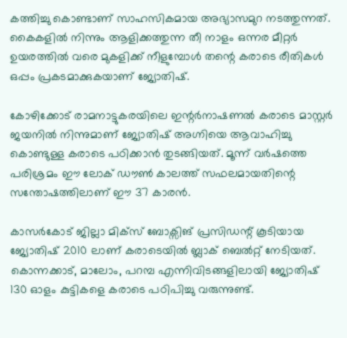കത്തിച്ചു കൊണ്ടാണ് സാഹസികമായ അഭ്യാസമുറ നടത്തുന്നത്. കൈകളിൽ നിന്നും ആളിക്കത്തുന്ന തീ നാളം ഒന്നര മീറ്റർ ഉയരത്തിൽ വരെ മുകളിക്ക് നീളുമ്പോൾ തന്റെ കരാടെ രീതികൾ ഒപ്പം പ്രകടമാക്കുകയാണ് ജ്യോതിഷ്.

കോഴിക്കോട് രാമനാട്ടുകരയിലെ ഇന്റർനാഷണൽ കരാടെ മാസ്റ്റർ ജയനിൽ നിന്നുമാണ് ജ്യോതിഷ് അഗ്നിയെ ആവാഹിച്ചു കൊണ്ടുള്ള കരാടെ പഠിക്കാൻ തുടങ്ങിയത്. മൂന്ന് വർഷത്തെ പരിശ്രമം ഈ ലോക് ഡൗൺ കാലത്ത്‌ സഫലമായതിന്റെ സന്തോഷത്തിലാണ് ഈ 37 കാരൻ.

കാസർകോട് ജില്ലാ മിക്സ് ബോക്സിങ് പ്രസിഡന്റ് കൂടിയായ ജ്യോതിഷ് 2010 ലാണ് കരാടെയിൽ ബ്ലാക് ബെൽറ്റ് നേടിയത്. കൊന്നക്കാട്, മാലോം, പറമ്പ എന്നിവിടങ്ങളിലായി ജ്യോതിഷ് 130 ഓളം കുട്ടികളെ കരാടെ പഠിപിച്ചു വരുന്നുണ്ട്.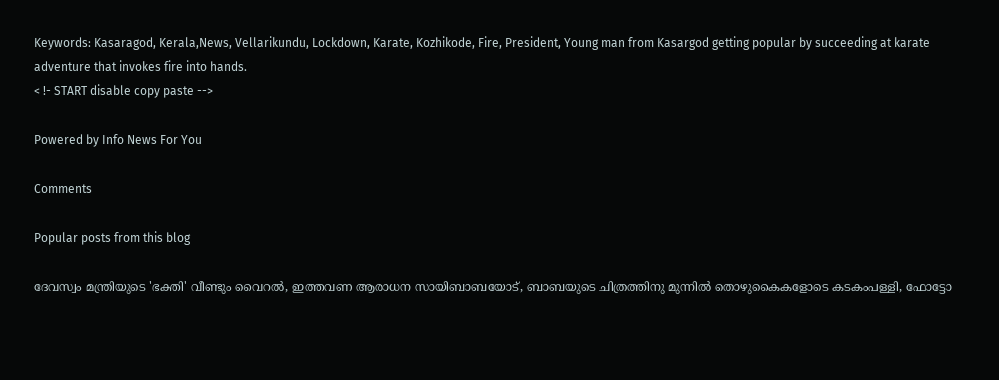Keywords: Kasaragod, Kerala,News, Vellarikundu, Lockdown, Karate, Kozhikode, Fire, President, Young man from Kasargod getting popular by succeeding at karate adventure that invokes fire into hands.
< !- START disable copy paste -->

Powered by Info News For You

Comments

Popular posts from this blog

ദേവസ്വം മന്ത്രിയുടെ 'ഭക്തി' വീണ്ടും വൈറല്‍, ഇത്തവണ ആരാധന സായിബാബയോട്, ബാബയുടെ ചിത്രത്തിനു മുന്നില്‍ തൊഴുകൈകളോടെ കടകംപള്ളി, ഫോട്ടോ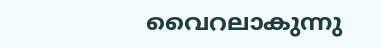വൈറലാകുന്നു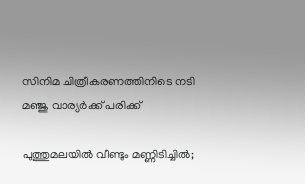സിനിമ ചിത്രീകരണത്തിനിടെ നടി മഞ്ജു വാര്യര്‍ക്ക് പരിക്ക്

പുത്തുമലയില്‍ വീണ്ടും മണ്ണിടിച്ചില്‍;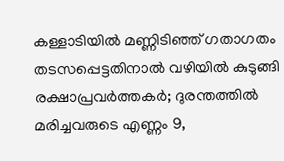കള്ളാടിയില്‍ മണ്ണിടിഞ്ഞ് ഗതാഗതം തടസപ്പെട്ടതിനാല്‍ വഴിയില്‍ കുടുങ്ങി രക്ഷാപ്രവര്‍ത്തകര്‍; ദുരന്തത്തില്‍ മരിച്ചവരുടെ എണ്ണം 9,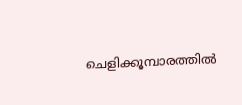ചെളിക്കൂമ്പാരത്തില്‍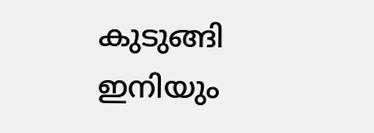കുടുങ്ങി ഇനിയും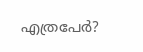എത്രപേര്‍?